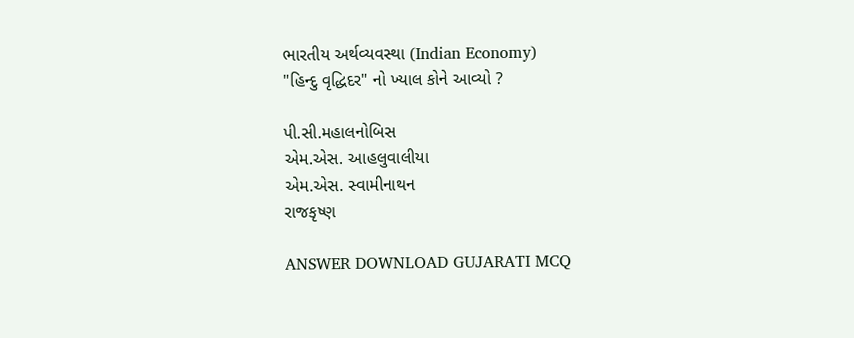ભારતીય અર્થવ્યવસ્થા (Indian Economy)
"હિન્દુ વૃદ્ધિદર" નો ખ્યાલ કોને આવ્યો ?

પી.સી.મહાલનોબિસ
એમ.એસ. આહલુવાલીયા
એમ.એસ. સ્વામીનાથન
રાજકૃષ્ણ

ANSWER DOWNLOAD GUJARATI MCQ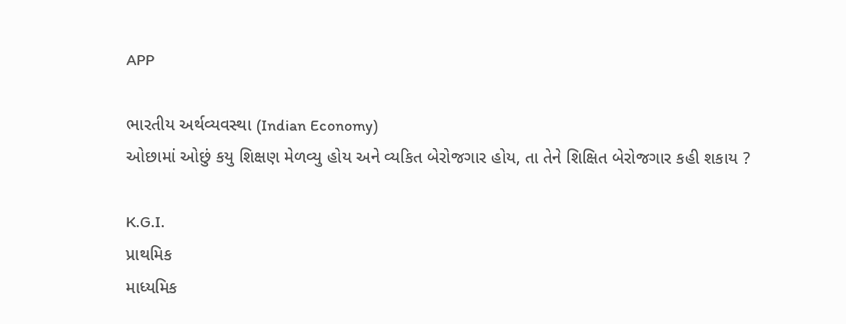APP

ભારતીય અર્થવ્યવસ્થા (Indian Economy)
ઓછામાં ઓછું કયુ શિક્ષણ મેળવ્યુ હોય અને વ્યકિત બેરોજગાર હોય, તા તેને શિક્ષિત બેરોજગાર કહી શકાય ?

K.G.I.
પ્રાથમિક
માધ્યમિક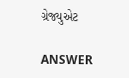ગ્રેજ્યુએટ

ANSWER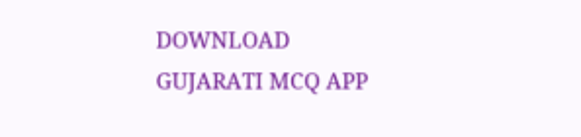DOWNLOAD GUJARATI MCQ APP